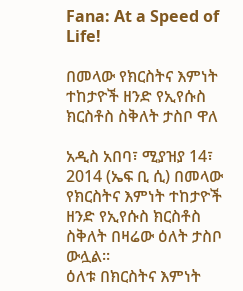Fana: At a Speed of Life!

በመላው የክርስትና እምነት ተከታዮች ዘንድ የኢየሱስ ክርስቶስ ስቅለት ታስቦ ዋለ

አዲስ አበባ፣ ሚያዝያ 14፣ 2014 (ኤፍ ቢ ሲ) በመላው የክርስትና እምነት ተከታዮች ዘንድ የኢየሱስ ክርስቶስ ስቅለት በዛሬው ዕለት ታስቦ ውሏል፡፡
ዕለቱ በክርስትና እምነት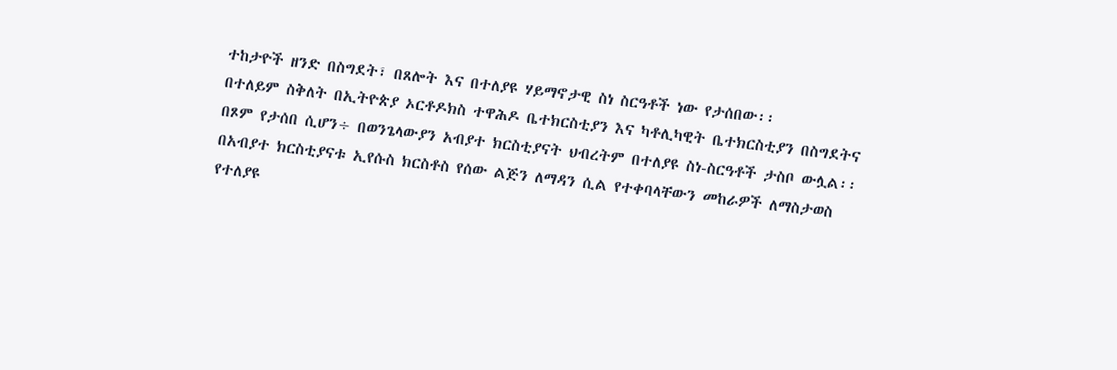ተከታዮች ዘንድ በስግደት፣ በጸሎት እና በተለያዩ ሃይማኖታዊ ስነ ስርዓቶች ነው የታሰበው፡፡
በተለይም ስቅለት በኢትዮጵያ ኦርቶዶክስ ተዋሕዶ ቤተክርስቲያን እና ካቶሊካዊት ቤተክርስቲያን በስግደትና በጾም የታሰበ ሲሆን÷ በወንጌላውያን አብያተ ክርስቲያናት ህብረትም በተለያዩ ስነ-ስርዓቶች ታስቦ ውሏል፡፡
በአብያተ ክርስቲያናቱ ኢየሱስ ክርስቶስ የሰው ልጅን ለማዳን ሲል የተቀባላቸውን መከራዎች ለማስታወስ የተለያዩ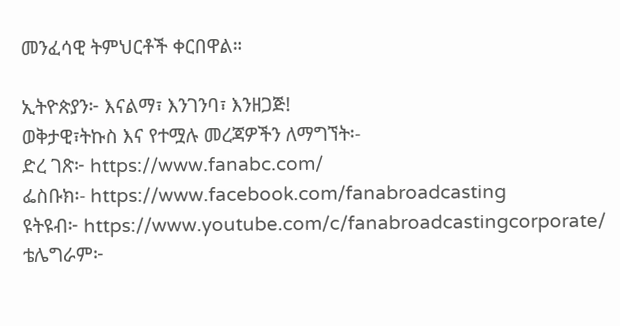መንፈሳዊ ትምህርቶች ቀርበዋል።

ኢትዮጵያን፦ እናልማ፣ እንገንባ፣ እንዘጋጅ!
ወቅታዊ፣ትኩስ እና የተሟሉ መረጃዎችን ለማግኘት፡-
ድረ ገጽ፦ https://www.fanabc.com/
ፌስቡክ፡- https://www.facebook.com/fanabroadcasting
ዩትዩብ፦ https://www.youtube.com/c/fanabroadcastingcorporate/
ቴሌግራም፦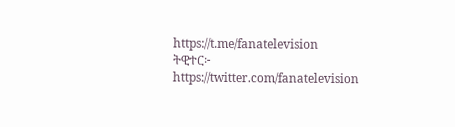https://t.me/fanatelevision
ትዊተር፦ https://twitter.com/fanatelevision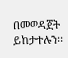በመወዳጀት ይከታተሉን፡፡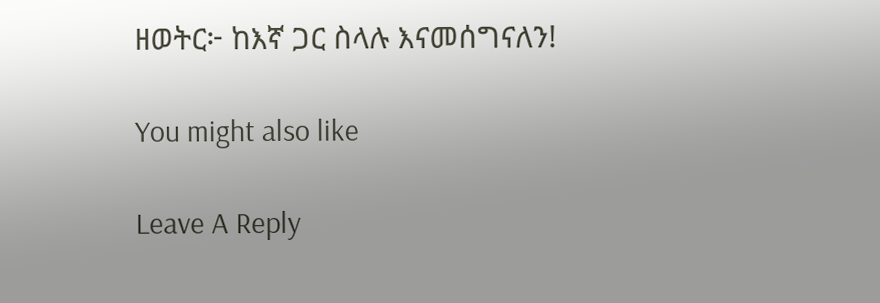ዘወትር፦ ከእኛ ጋር ስላሉ እናመሰግናለን!

You might also like

Leave A Reply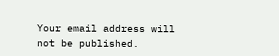Your email address will not be published.